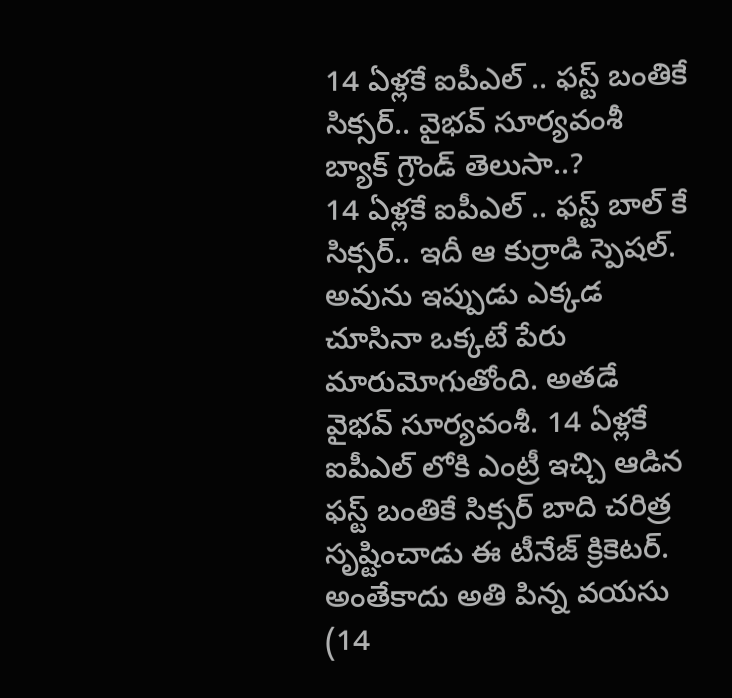14 ఏళ్లకే ఐపీఎల్ .. ఫస్ట్ బంతికే సిక్సర్.. వైభవ్ సూర్యవంశీ బ్యాక్ గ్రౌండ్ తెలుసా..?
14 ఏళ్లకే ఐపీఎల్ .. ఫస్ట్ బాల్ కే సిక్సర్.. ఇదీ ఆ కుర్రాడి స్పెషల్. అవును ఇప్పుడు ఎక్కడ చూసినా ఒక్కటే పేరు మారుమోగుతోంది. అతడే వైభవ్ సూర్యవంశీ. 14 ఏళ్లకే ఐపీఎల్ లోకి ఎంట్రీ ఇచ్చి ఆడిన ఫస్ట్ బంతికే సిక్సర్ బాది చరిత్ర సృష్టించాడు ఈ టీనేజ్ క్రికెటర్. అంతేకాదు అతి పిన్న వయసు (14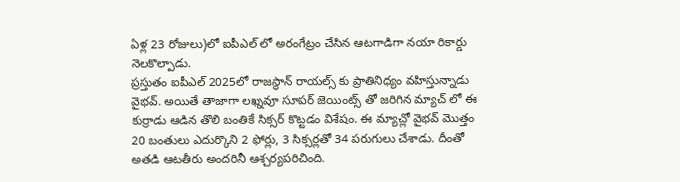ఏళ్ల 23 రోజులు)లో ఐపీఎల్ లో అరంగేట్రం చేసిన ఆటగాడిగా నయా రికార్డు నెలకొల్పాడు.
ప్రస్తుతం ఐపీఎల్ 2025లో రాజస్థాన్ రాయల్స్ కు ప్రాతినిధ్యం వహిస్తున్నాడు వైభవ్. అయితే తాజాగా లఖ్నవూ సూపర్ జెయింట్స్ తో జరిగిన మ్యాచ్ లో ఈ కుర్రాడు ఆడిన తొలి బంతికే సిక్సర్ కొట్టడం విశేషం. ఈ మ్యాచ్లో వైభవ్ మొత్తం 20 బంతులు ఎదుర్కొని 2 ఫోర్లు, 3 సిక్సర్లతో 34 పరుగులు చేశాడు. దీంతో అతడి ఆటతీరు అందరినీ ఆశ్చర్యపరిచింది.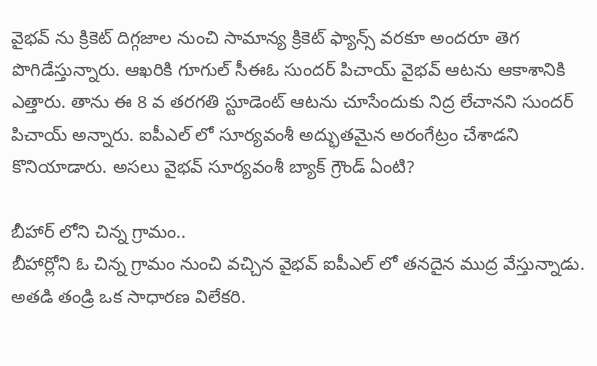వైభవ్ ను క్రికెట్ దిగ్గజాల నుంచి సామాన్య క్రికెట్ ఫ్యాన్స్ వరకూ అందరూ తెగ పొగిడేస్తున్నారు. ఆఖరికి గూగుల్ సీఈఓ సుందర్ పిచాయ్ వైభవ్ ఆటను ఆకాశానికి ఎత్తారు. తాను ఈ 8 వ తరగతి స్టూడెంట్ ఆటను చూసేందుకు నిద్ర లేచానని సుందర్ పిచాయ్ అన్నారు. ఐపీఎల్ లో సూర్యవంశీ అద్భుతమైన అరంగేట్రం చేశాడని కొనియాడారు. అసలు వైభవ్ సూర్యవంశీ బ్యాక్ గ్రౌండ్ ఏంటి?

బీహార్ లోని చిన్న గ్రామం..
బీహార్లోని ఓ చిన్న గ్రామం నుంచి వచ్చిన వైభవ్ ఐపీఎల్ లో తనదైన ముద్ర వేస్తున్నాడు. అతడి తండ్రి ఒక సాధారణ విలేకరి.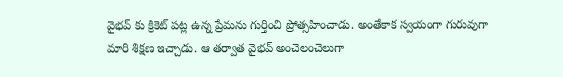వైభవ్ కు క్రికెట్ పట్ల ఉన్న ప్రేమను గుర్తించి ప్రోత్సహించాడు. అంతేకాక స్వయంగా గురువుగా మారి శిక్షణ ఇచ్చాడు. ఆ తర్వాత వైభవ్ అంచెలంచెలుగా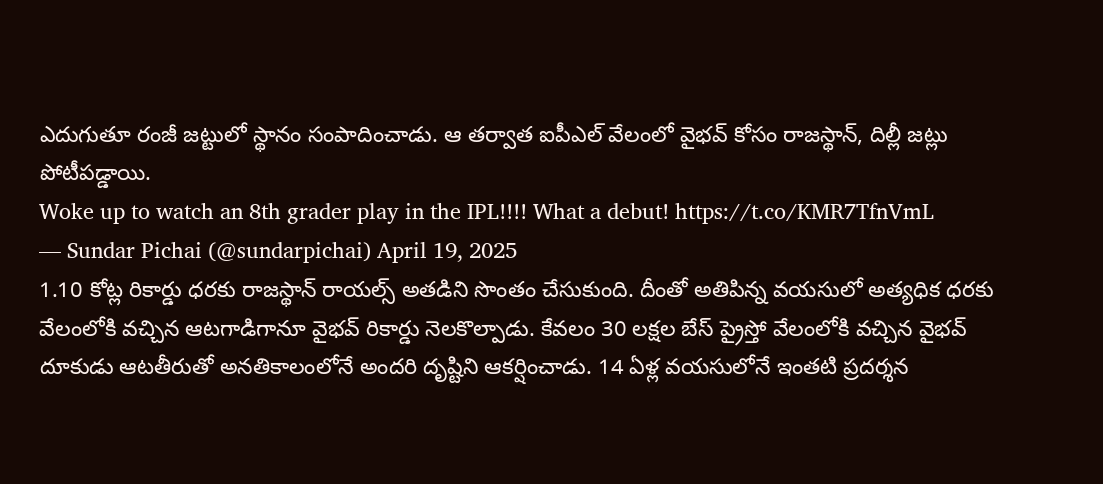ఎదుగుతూ రంజీ జట్టులో స్థానం సంపాదించాడు. ఆ తర్వాత ఐపీఎల్ వేలంలో వైభవ్ కోసం రాజస్థాన్, దిల్లీ జట్లు పోటీపడ్డాయి.
Woke up to watch an 8th grader play in the IPL!!!! What a debut! https://t.co/KMR7TfnVmL
— Sundar Pichai (@sundarpichai) April 19, 2025
1.10 కోట్ల రికార్డు ధరకు రాజస్థాన్ రాయల్స్ అతడిని సొంతం చేసుకుంది. దీంతో అతిపిన్న వయసులో అత్యధిక ధరకు వేలంలోకి వచ్చిన ఆటగాడిగానూ వైభవ్ రికార్డు నెలకొల్పాడు. కేవలం 30 లక్షల బేస్ ప్రైస్తో వేలంలోకి వచ్చిన వైభవ్ దూకుడు ఆటతీరుతో అనతికాలంలోనే అందరి దృష్టిని ఆకర్షించాడు. 14 ఏళ్ల వయసులోనే ఇంతటి ప్రదర్శన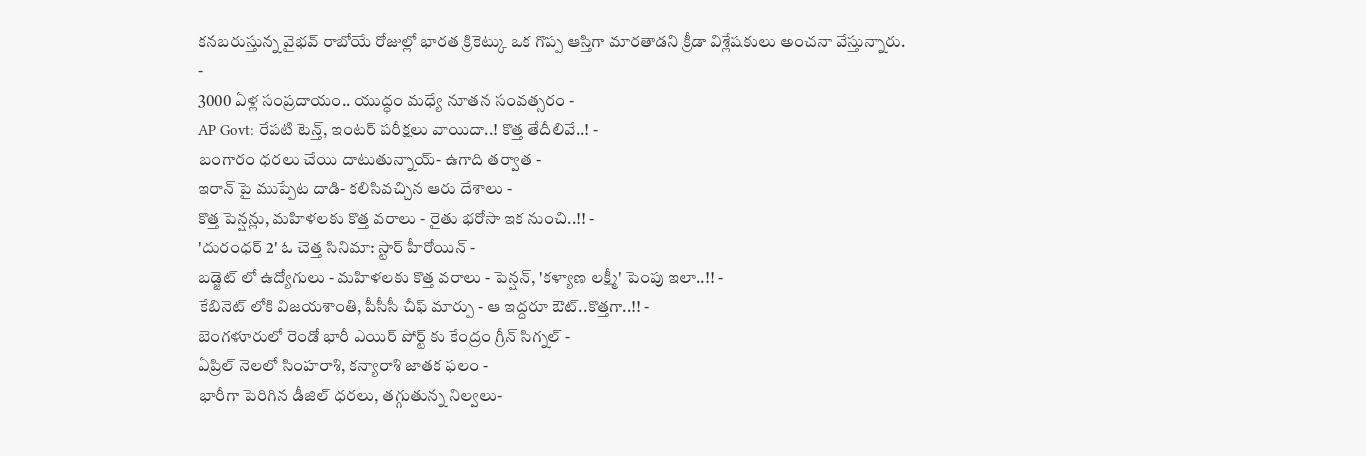కనబరుస్తున్న వైభవ్ రాబోయే రోజుల్లో భారత క్రికెట్కు ఒక గొప్ప ఆస్తిగా మారతాడని క్రీడా విశ్లేషకులు అంచనా వేస్తున్నారు.
-
3000 ఏళ్ల సంప్రదాయం.. యుద్ధం మధ్యే నూతన సంవత్సరం -
AP Govt: రేపటి టెన్త్, ఇంటర్ పరీక్షలు వాయిదా..! కొత్త తేదీలివే..! -
బంగారం ధరలు చేయి దాటుతున్నాయ్- ఉగాది తర్వాత -
ఇరాన్ పై ముప్పేట దాడి- కలిసివచ్చిన ఆరు దేశాలు -
కొత్త పెన్షన్లు, మహిళలకు కొత్త వరాలు - రైతు భరోసా ఇక నుంచి..!! -
'దురంధర్ 2' ఓ చెత్త సినిమా: స్టార్ హీరోయిన్ -
బడ్జెట్ లో ఉద్యోగులు - మహిళలకు కొత్త వరాలు - పెన్షన్, 'కళ్యాణ లక్ష్మీ' పెంపు ఇలా..!! -
కేబినెట్ లోకి విజయశాంతి, పీసీసీ చీఫ్ మార్పు - ఆ ఇద్దరూ ఔట్..కొత్తగా..!! -
బెంగళూరులో రెండో భారీ ఎయిర్ పోర్ట్ కు కేంద్రం గ్రీన్ సిగ్నల్ -
ఏప్రిల్ నెలలో సింహరాశి, కన్యారాశి జాతక ఫలం -
భారీగా పెరిగిన డీజిల్ ధరలు, తగ్గుతున్న నిల్వలు-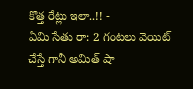కొత్త రేట్లు ఇలా..!! -
ఏమి సేతు రా: 2 గంటలు వెయిట్ చేస్తే గానీ అమిత్ షా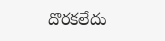దొరకలేదు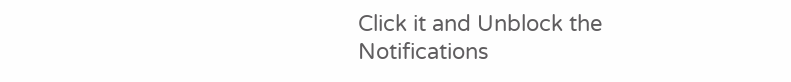Click it and Unblock the Notifications